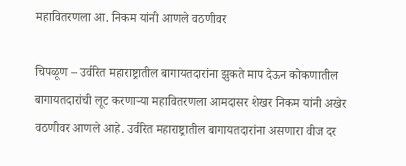महावितरणला आ. निकम यांनी आणले वठणीवर

चिपळूण – उर्वरित महाराष्ट्रातील बागायतदारांना झुकते माप देऊन कोकणातील बागायतदारांची लूट करणाऱ्या महावितरणला आमदासर शेखर निकम यांनी अखेर वठणीवर आणले आहे. उर्वरित महाराष्ट्रातील बागायतदारांना असणारा वीज दर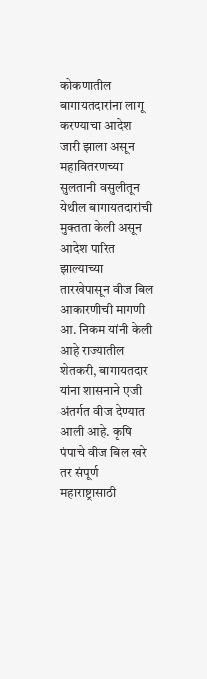कोकणातील बागायतदारांना लागू करण्याचा आदेश जारी झाला असून महावितरणच्या सुलतानी वसुलीतून येथील बागायतदारांची मुक्तता केली असून आदेश पारित झाल्याच्या तारखेपासून वीज बिल आकारणीची मागणी आ. निकम यांनी केली आहे राज्यातील शेतकरी, बागायतदार यांना शासनाने एजी अंतर्गत वीज देण्यात आली आहे. कृषि पंपाचे वीज बिल खरे तर संपूर्ण महाराष्ट्रासाठी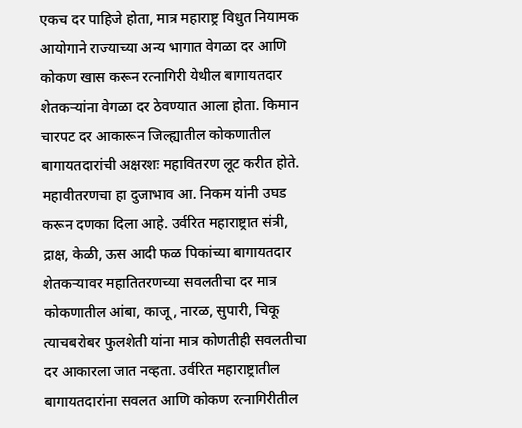एकच दर पाहिजे होता, मात्र महाराष्ट्र विधुत नियामक आयोगाने राज्याच्या अन्य भागात वेगळा दर आणि कोकण खास करून रत्नागिरी येथील बागायतदार शेतकऱ्यांना वेगळा दर ठेवण्यात आला होता. किमान चारपट दर आकारून जिल्ह्यातील कोकणातील बागायतदारांची अक्षरशः महावितरण लूट करीत होते. महावीतरणचा हा दुजाभाव आ. निकम यांनी उघड करून दणका दिला आहे. उर्वरित महाराष्ट्रात संत्री, द्राक्ष, केळी, ऊस आदी फळ पिकांच्या बागायतदार शेतकऱ्यावर महातितरणच्या सवलतीचा दर मात्र कोकणातील आंबा, काजू, नारळ, सुपारी, चिकू त्याचबरोबर फुलशेती यांना मात्र कोणतीही सवलतीचा दर आकारला जात नव्हता. उर्वरित महाराष्ट्रातील बागायतदारांना सवलत आणि कोकण रत्नागिरीतील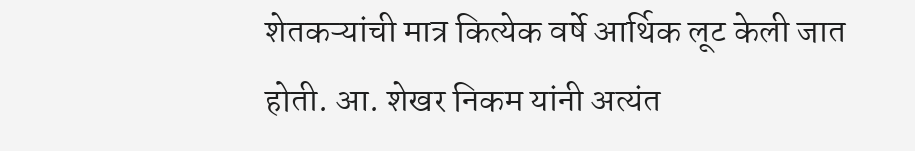शेतकऱ्यांची मात्र कित्येक वर्षे आर्थिक लूट केली जात होती. आ. शेखर निकम यांनी अत्यंत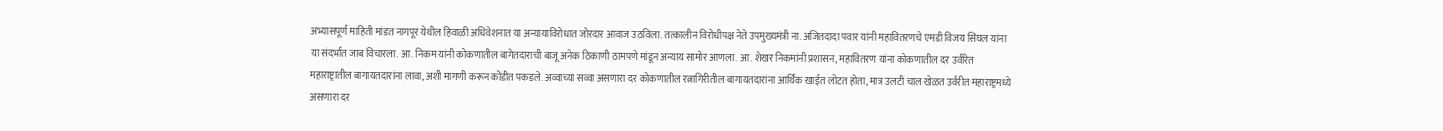अभ्यासपूर्ण माहिती मांडत नागपूर येथील हिवाळी अधिवेशनात या अन्यायाविरोधात जोरदार आवाज उठविला. तत्कालीन विरोधीपक्ष नेते उपमुख्यमंत्री ना. अजितदादा पवार यांनी महावितरणचे एमडी विजय सिंघल यांना या संदर्भात जाब विचारला. आ. निकम यांनी कोकणातील बागेतदाराची बाजू अनेक ठिकाणी ठामपणे मांडून अन्याय सामोर आणला. आ. शेखर निकमांनी प्रशासन, महावितरण यांना कोकणातील दर उर्वरित महाराष्ट्रातील बागायतदारांना लावा, अशी मागणी करून कोंडीत पकडले. अव्वाच्या सव्वा असणारा दर कोकणातील रत्नागिरीतील बागायतदारांना आर्थिक खाईत लोटत होता, मात्र उलटी चाल खेळत उर्वरीत महाराष्ट्रमध्ये असणारा दर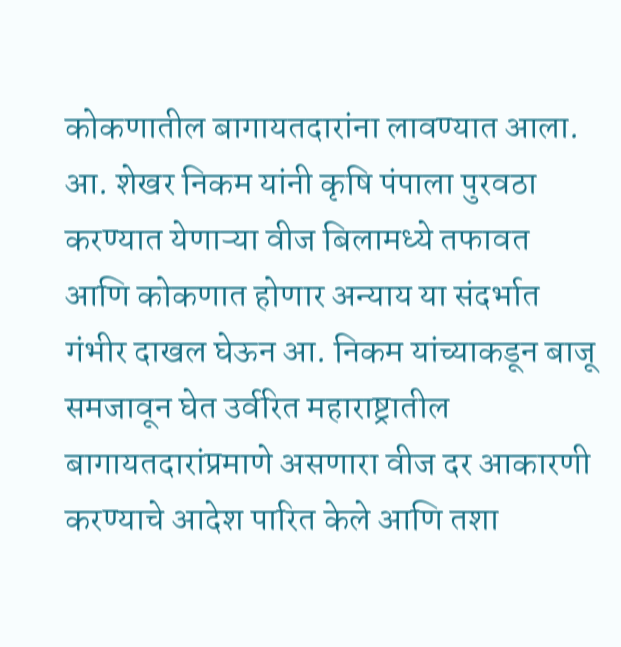कोकणातील बागायतदारांना लावण्यात आला. आ. शेखर निकम यांनी कृषि पंपाला पुरवठा करण्यात येणाऱ्या वीज बिलामध्ये तफावत आणि कोकणात होणार अन्याय या संदर्भात गंभीर दाखल घेऊन आ. निकम यांच्याकडून बाजू समजावून घेत उर्वरित महाराष्ट्रातील बागायतदारांप्रमाणे असणारा वीज दर आकारणी करण्याचे आदेश पारित केले आणि तशा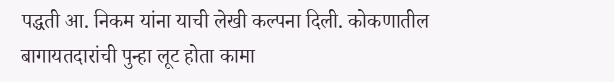पद्धती आ. निकम यांना याची लेखी कल्पना दिली. कोकणातील बागायतदारांची पुन्हा लूट होता कामा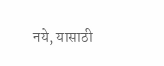नये, यासाठी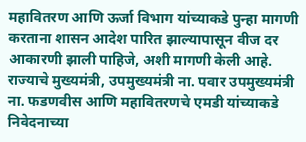महावितरण आणि ऊर्जा विभाग यांच्याकडे पुन्हा मागणी करताना शासन आदेश पारित झाल्यापासून वीज दर आकारणी झाली पाहिजे, अशी मागणी केली आहे. राज्याचे मुख्यमंत्री, उपमुख्यमंत्री ना. पवार उपमुख्यमंत्री ना. फडणवीस आणि महावितरणचे एमडी यांच्याकडे निवेदनाच्या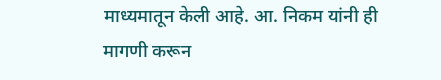माध्यमातून केली आहे. आ. निकम यांनी ही मागणी करून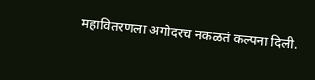महावितरणला अगोदरच नकळतं कल्पना दिली.